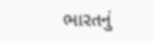ભારતનું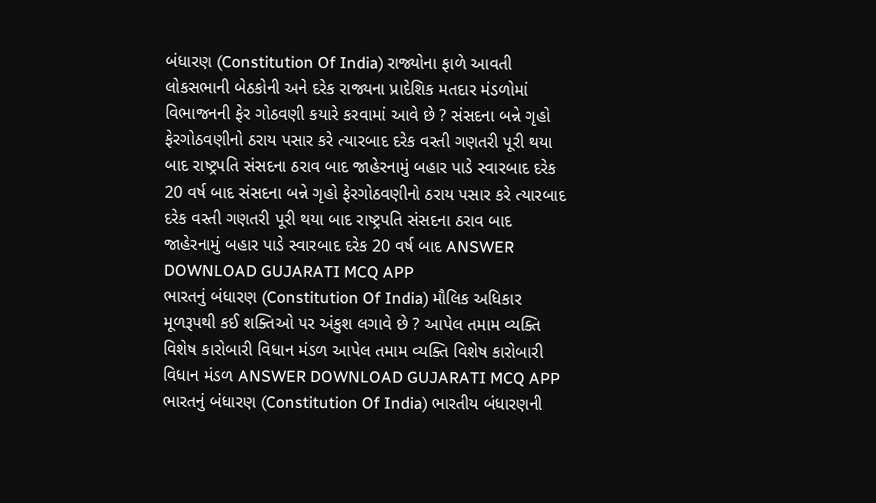બંધારણ (Constitution Of India) રાજ્યોના ફાળે આવતી લોકસભાની બેઠકોની અને દરેક રાજ્યના પ્રાદેશિક મતદાર મંડળોમાં વિભાજનની ફેર ગોઠવણી કયારે કરવામાં આવે છે ? સંસદના બન્ને ગૃહો ફેરગોઠવણીનો ઠરાય પસાર કરે ત્યારબાદ દરેક વસ્તી ગણતરી પૂરી થયા બાદ રાષ્ટ્રપતિ સંસદના ઠરાવ બાદ જાહેરનામું બહાર પાડે સ્વારબાદ દરેક 20 વર્ષ બાદ સંસદના બન્ને ગૃહો ફેરગોઠવણીનો ઠરાય પસાર કરે ત્યારબાદ દરેક વસ્તી ગણતરી પૂરી થયા બાદ રાષ્ટ્રપતિ સંસદના ઠરાવ બાદ જાહેરનામું બહાર પાડે સ્વારબાદ દરેક 20 વર્ષ બાદ ANSWER DOWNLOAD GUJARATI MCQ APP
ભારતનું બંધારણ (Constitution Of India) મૌલિક અધિકાર મૂળરૂપથી કઈ શક્તિઓ પર અંકુશ લગાવે છે ? આપેલ તમામ વ્યક્તિ વિશેષ કારોબારી વિધાન મંડળ આપેલ તમામ વ્યક્તિ વિશેષ કારોબારી વિધાન મંડળ ANSWER DOWNLOAD GUJARATI MCQ APP
ભારતનું બંધારણ (Constitution Of India) ભારતીય બંધારણની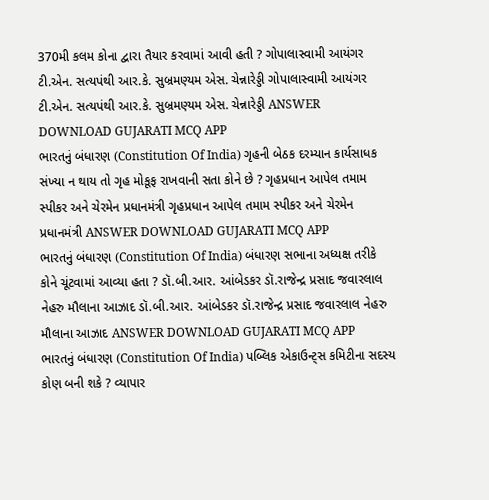370મી કલમ કોના દ્વારા તૈયાર કરવામાં આવી હતી ? ગોપાલાસ્વામી આયંગર ટી.એન. સત્યપંથી આર.કે. સુબ્રમણ્યમ એસ. ચેન્નારેડ્ડી ગોપાલાસ્વામી આયંગર ટી.એન. સત્યપંથી આર.કે. સુબ્રમણ્યમ એસ. ચેન્નારેડ્ડી ANSWER DOWNLOAD GUJARATI MCQ APP
ભારતનું બંધારણ (Constitution Of India) ગૃહની બેઠક દરમ્યાન કાર્યસાધક સંખ્યા ન થાય તો ગૃહ મોકૂફ રાખવાની સતા કોને છે ? ગૃહપ્રધાન આપેલ તમામ સ્પીકર અને ચેરમેન પ્રધાનમંત્રી ગૃહપ્રધાન આપેલ તમામ સ્પીકર અને ચેરમેન પ્રધાનમંત્રી ANSWER DOWNLOAD GUJARATI MCQ APP
ભારતનું બંધારણ (Constitution Of India) બંધારણ સભાના અધ્યક્ષ તરીકે કોને ચૂંટવામાં આવ્યા હતા ? ડૉ.બી.આર. આંબેડકર ડૉ.રાજેન્દ્ર પ્રસાદ જવારલાલ નેહરુ મૌલાના આઝાદ ડૉ.બી.આર. આંબેડકર ડૉ.રાજેન્દ્ર પ્રસાદ જવારલાલ નેહરુ મૌલાના આઝાદ ANSWER DOWNLOAD GUJARATI MCQ APP
ભારતનું બંધારણ (Constitution Of India) પબ્લિક એકાઉન્ટ્સ કમિટીના સદસ્ય કોણ બની શકે ? વ્યાપાર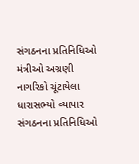સંગઠનના પ્રતિનિધિઓ મંત્રીઓ અગ્રણી નાગરિકો ચૂંટાયેલા ધારાસભ્યો વ્યાપાર સંગઠનના પ્રતિનિધિઓ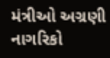મંત્રીઓ અગ્રણી નાગરિકો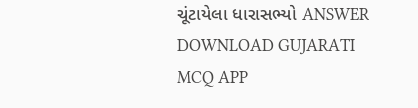ચૂંટાયેલા ધારાસભ્યો ANSWER DOWNLOAD GUJARATI MCQ APP